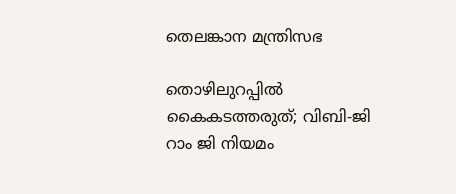തെലങ്കാന മന്ത്രിസഭ

തൊഴിലുറപ്പിൽ കൈകടത്തരുത്; വിബി-ജി റാം ജി നിയമം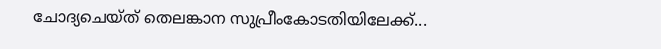ചോദ്യചെയ്ത് തെലങ്കാന സുപ്രീംകോടതിയിലേക്ക്...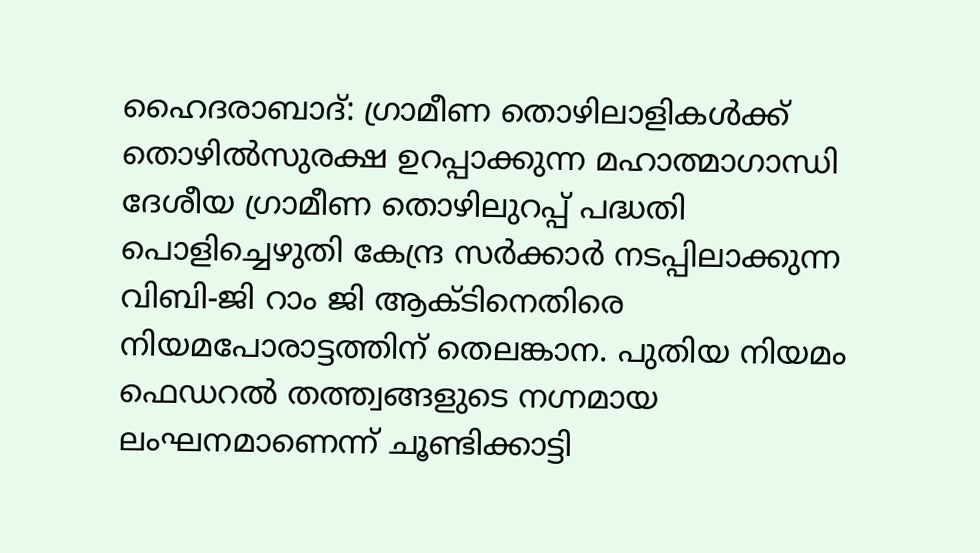ഹൈദരാബാദ്: ഗ്രാമീണ തൊഴിലാളികൾക്ക് തൊഴിൽസുരക്ഷ ഉറപ്പാക്കുന്ന മഹാത്മാഗാന്ധി ദേശീയ ഗ്രാമീണ തൊഴിലുറപ്പ് പദ്ധതി പൊളിച്ചെഴുതി കേന്ദ്ര സർക്കാർ നടപ്പിലാക്കുന്ന വിബി-ജി റാം ജി ആക്ടിനെതിരെ നിയമപോരാട്ടത്തിന് തെലങ്കാന. പുതിയ നിയമം ഫെഡറൽ തത്ത്വങ്ങളുടെ നഗ്നമായ ലംഘനമാണെന്ന് ചൂണ്ടിക്കാട്ടി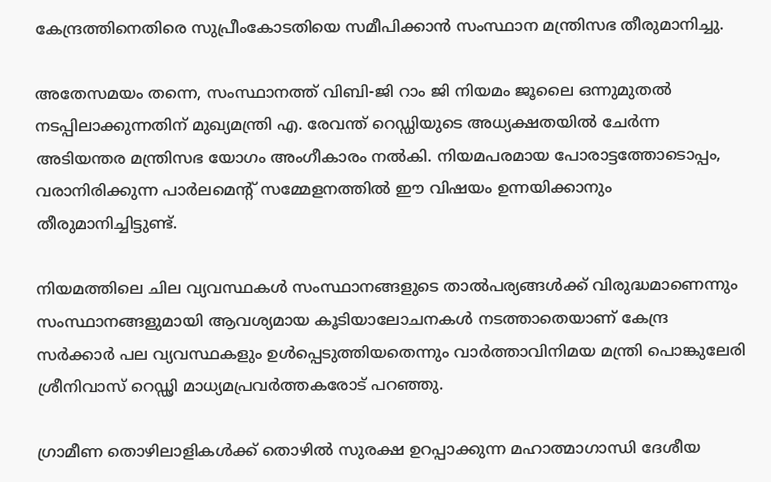കേന്ദ്രത്തിനെതിരെ സുപ്രീംകോടതിയെ സമീപിക്കാൻ സംസ്ഥാന മന്ത്രിസഭ തീരുമാനിച്ചു.

അതേസമയം തന്നെ, സംസ്ഥാനത്ത് വിബി-ജി റാം ജി നിയമം ജൂലൈ ഒന്നുമുതൽ നടപ്പിലാക്കുന്നതിന് മുഖ്യമന്ത്രി എ. രേവന്ത് റെഡ്ഡിയുടെ അധ്യക്ഷതയിൽ ചേർന്ന അടിയന്തര മന്ത്രിസഭ യോഗം അംഗീകാരം നൽകി. നിയമപരമായ പോരാട്ടത്തോടൊപ്പം, വരാനിരിക്കുന്ന പാർലമെന്റ് സമ്മേളനത്തിൽ ഈ വിഷയം ഉന്നയിക്കാനും തീരുമാനിച്ചിട്ടുണ്ട്.

നിയമത്തിലെ ചില വ്യവസ്ഥകൾ സംസ്ഥാനങ്ങളുടെ താൽപര്യങ്ങൾക്ക് വിരുദ്ധമാണെന്നും സംസ്ഥാനങ്ങളുമായി ആവശ്യമായ കൂടിയാലോചനകൾ നടത്താതെയാണ് കേന്ദ്ര സർക്കാർ പല വ്യവസ്ഥകളും ഉൾപ്പെടുത്തിയതെന്നും വാർത്താവിനിമയ മന്ത്രി പൊങ്കുലേരി ശ്രീനിവാസ് റെഡ്ഢി മാധ്യമപ്രവർത്തകരോട് പറഞ്ഞു.

ഗ്രാമീണ തൊഴിലാളികൾക്ക് തൊഴിൽ സുരക്ഷ ഉറപ്പാക്കുന്ന മഹാത്മാഗാന്ധി ദേശീയ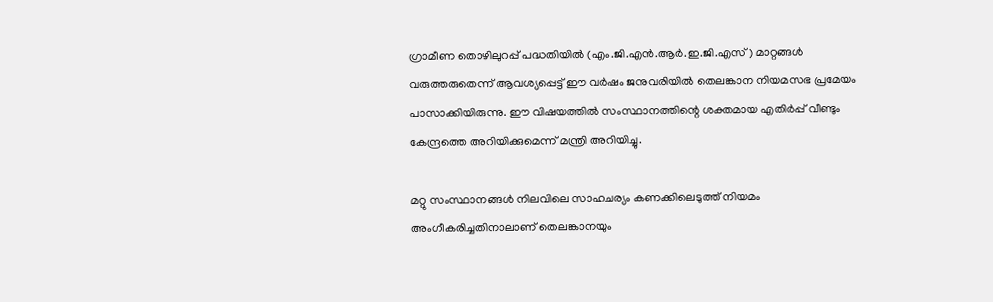ഗ്രാമീണ തൊഴിലുറപ്പ് പദ്ധതിയിൽ (എം.ജി.എൻ.ആർ.ഇ.ജി.എസ്) മാറ്റങ്ങൾ വരുത്തരുതെന്ന് ആവശ്യപ്പെട്ട് ഈ വർഷം ജനുവരിയിൽ തെലങ്കാന നിയമസഭ പ്രമേയം പാസാക്കിയിരുന്നു. ഈ വിഷയത്തിൽ സംസ്ഥാനത്തിന്റെ ശക്തമായ എതിർപ്പ് വീണ്ടും കേന്ദ്രത്തെ അറിയിക്കുമെന്ന് മന്ത്രി അറിയിച്ചു.

മറ്റു സംസ്ഥാനങ്ങൾ നിലവിലെ സാഹചര്യം കണക്കിലെടുത്ത് നിയമം അംഗീകരിച്ചതിനാലാണ് തെലങ്കാനയും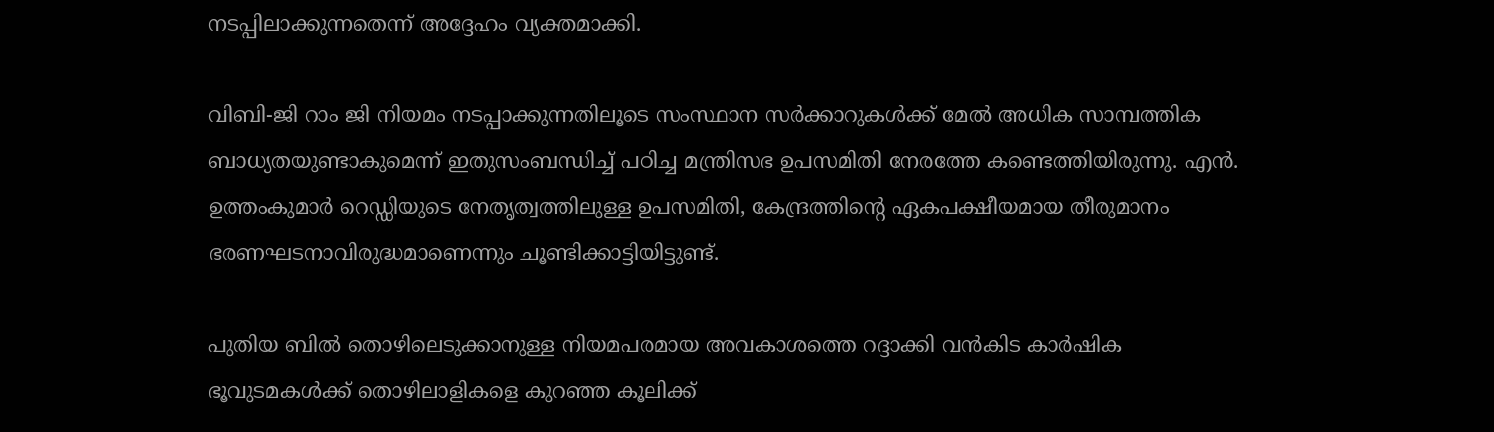നടപ്പിലാക്കുന്നതെന്ന് അദ്ദേഹം വ്യക്തമാക്കി.

വിബി-ജി റാം ജി നിയമം നടപ്പാക്കുന്നതിലൂടെ സംസ്ഥാന സർക്കാറുകൾക്ക് മേൽ അധിക സാമ്പത്തിക ബാധ്യതയുണ്ടാകുമെന്ന് ഇതുസംബന്ധിച്ച് പഠിച്ച മന്ത്രിസഭ ഉപസമിതി നേരത്തേ കണ്ടെത്തിയിരുന്നു. എൻ. ഉത്തംകുമാർ റെഡ്ഡിയുടെ നേതൃത്വത്തിലുള്ള ഉപസമിതി, കേന്ദ്രത്തിന്റെ ഏകപക്ഷീയമായ തീരുമാനം ഭരണഘടനാവിരുദ്ധമാണെന്നും ചൂണ്ടിക്കാട്ടിയിട്ടുണ്ട്.

പുതിയ ബിൽ തൊഴിലെടുക്കാനുള്ള നിയമപരമായ അവകാശത്തെ റദ്ദാക്കി വൻകിട കാർഷിക ഭൂവുടമകൾക്ക് തൊഴിലാളികളെ കുറഞ്ഞ കൂലിക്ക്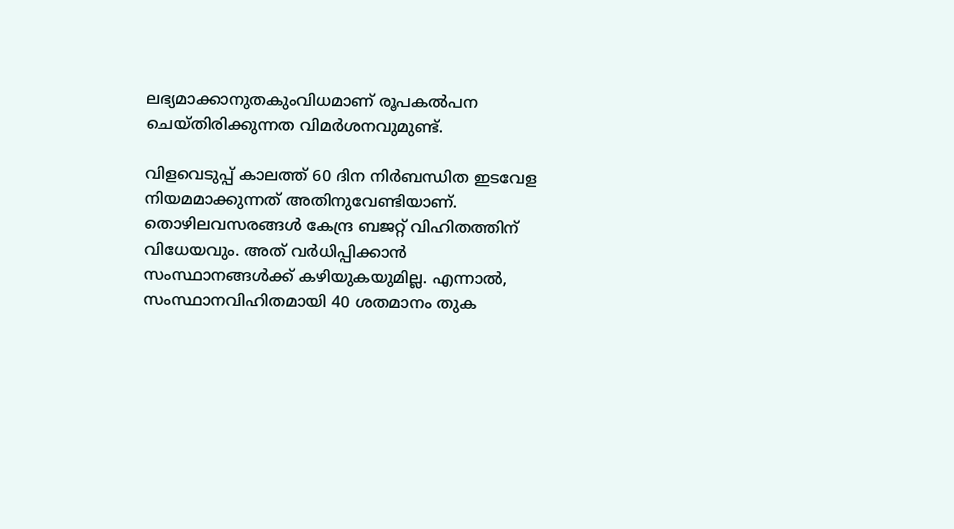ലഭ്യമാക്കാനുതകുംവിധമാണ് രൂപകൽപന ചെയ്തിരിക്കുന്നത വിമർശനവുമുണ്ട്.

വിളവെടുപ്പ് കാലത്ത് 60 ദിന നിർബന്ധിത ഇടവേള നിയമമാക്കുന്നത് അതിനുവേണ്ടിയാണ്. തൊഴിലവസരങ്ങൾ കേന്ദ്ര ബജറ്റ് വിഹിതത്തിന് വിധേയവും. അത് വർധിപ്പിക്കാൻ സംസ്ഥാനങ്ങൾക്ക് കഴിയുകയുമില്ല. എന്നാൽ, സംസ്ഥാനവിഹിതമായി 40 ശതമാനം തുക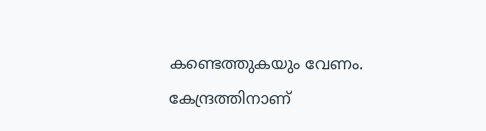കണ്ടെത്തുകയും വേണം. കേന്ദ്രത്തിനാണ്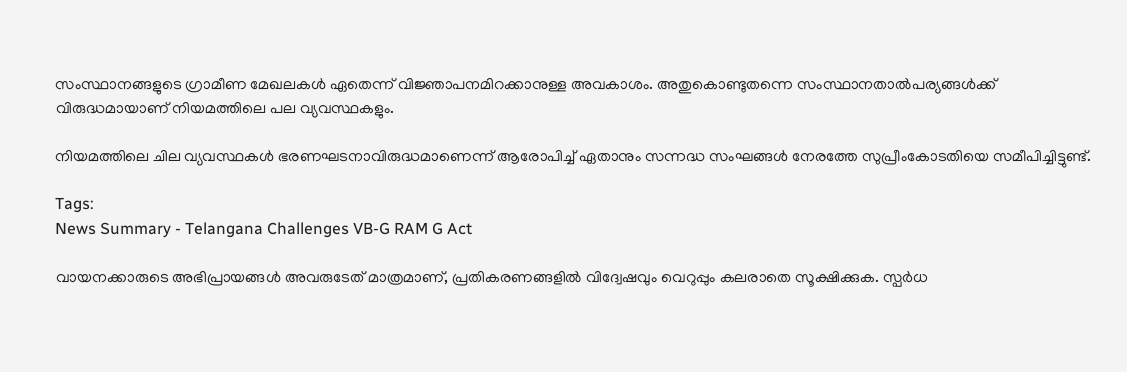സംസ്ഥാനങ്ങളുടെ ഗ്രാമീണ മേഖലകൾ ഏതെന്ന് വിജ്ഞാപനമിറക്കാനുള്ള അവകാശം. അതുകൊണ്ടുതന്നെ സംസ്ഥാനതാൽപര്യങ്ങൾക്ക് വിരുദ്ധമായാണ് നിയമത്തിലെ പല വ്യവസ്ഥകളും.

നിയമത്തിലെ ചില വ്യവസ്ഥകൾ ഭരണഘടനാവിരുദ്ധമാണെന്ന് ആരോപിച്ച് ഏതാനും സന്നദ്ധ സംഘങ്ങൾ നേരത്തേ സുപ്രീംകോടതിയെ സമീപിച്ചിട്ടുണ്ട്.

Tags:
News Summary - Telangana Challenges VB-G RAM G Act

വായനക്കാരുടെ അഭിപ്രായങ്ങള്‍ അവരുടേത് മാത്രമാണ്, പ്രതികരണങ്ങളിൽ വിദ്വേഷവും വെറുപ്പും കലരാതെ സൂക്ഷിക്കുക. സ്പർധ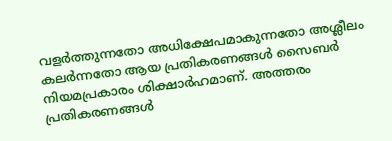വളർത്തുന്നതോ അധിക്ഷേപമാകുന്നതോ അശ്ലീലം കലർന്നതോ ആയ പ്രതികരണങ്ങൾ സൈബർ നിയമപ്രകാരം ശിക്ഷാർഹമാണ്. അത്തരം പ്രതികരണങ്ങൾ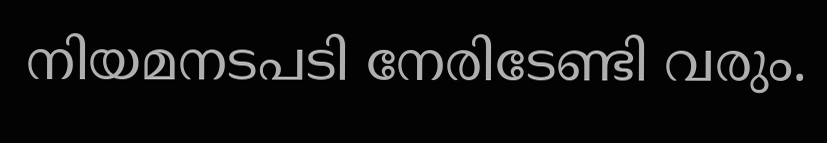നിയമനടപടി നേരിടേണ്ടി വരും.